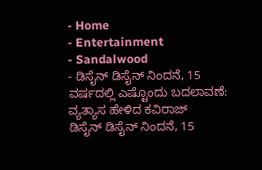- Home
- Entertainment
- Sandalwood
- ಡಿಸೈನ್ ಡಿಸೈನ್ ನಿಂದನೆ, 15 ವರ್ಷದಲ್ಲಿ ಎಷ್ಟೊಂದು ಬದಲಾವಣೆ: ವ್ಯತ್ಯಾಸ ಹೇಳಿದ ಕವಿರಾಜ್
ಡಿಸೈನ್ ಡಿಸೈನ್ ನಿಂದನೆ, 15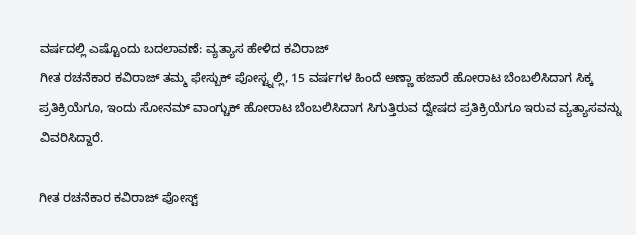ವರ್ಷದಲ್ಲಿ ಎಷ್ಟೊಂದು ಬದಲಾವಣೆ: ವ್ಯತ್ಯಾಸ ಹೇಳಿದ ಕವಿರಾಜ್
ಗೀತ ರಚನೆಕಾರ ಕವಿರಾಜ್ ತಮ್ಮ ಫೇಸ್ಬುಕ್ ಪೋಸ್ಟ್ನಲ್ಲಿ, 15 ವರ್ಷಗಳ ಹಿಂದೆ ಅಣ್ಣಾ ಹಜಾರೆ ಹೋರಾಟ ಬೆಂಬಲಿಸಿದಾಗ ಸಿಕ್ಕ ಪ್ರತಿಕ್ರಿಯೆಗೂ, ಇಂದು ಸೋನಮ್ ವಾಂಗ್ಚುಕ್ ಹೋರಾಟ ಬೆಂಬಲಿಸಿದಾಗ ಸಿಗುತ್ತಿರುವ ದ್ವೇಷದ ಪ್ರತಿಕ್ರಿಯೆಗೂ ಇರುವ ವ್ಯತ್ಯಾಸವನ್ನು ವಿವರಿಸಿದ್ದಾರೆ.

ಗೀತ ರಚನೆಕಾರ ಕವಿರಾಜ್ ಪೋಸ್ಟ್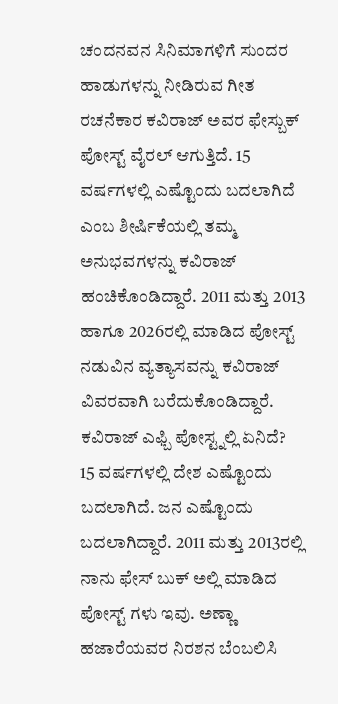ಚಂದನವನ ಸಿನಿಮಾಗಳಿಗೆ ಸುಂದರ ಹಾಡುಗಳನ್ನು ನೀಡಿರುವ ಗೀತ ರಚನೆಕಾರ ಕವಿರಾಜ್ ಅವರ ಫೇಸ್ಬುಕ್ ಪೋಸ್ಟ್ ವೈರಲ್ ಆಗುತ್ತಿದೆ. 15 ವರ್ಷಗಳಲ್ಲಿ ಎಷ್ಟೊಂದು ಬದಲಾಗಿದೆ ಎಂಬ ಶೀರ್ಷಿಕೆಯಲ್ಲಿ ತಮ್ಮ ಅನುಭವಗಳನ್ನು ಕವಿರಾಜ್ ಹಂಚಿಕೊಂಡಿದ್ದಾರೆ. 2011 ಮತ್ತು 2013 ಹಾಗೂ 2026ರಲ್ಲಿ ಮಾಡಿದ ಪೋಸ್ಟ್ ನಡುವಿನ ವ್ಯತ್ಯಾಸವನ್ನು ಕವಿರಾಜ್ ವಿವರವಾಗಿ ಬರೆದುಕೊಂಡಿದ್ದಾರೆ.
ಕವಿರಾಜ್ ಎಫ್ಬಿ ಪೋಸ್ಟ್ನಲ್ಲಿ ಏನಿದೆ?
15 ವರ್ಷಗಳಲ್ಲಿ ದೇಶ ಎಷ್ಟೊಂದು ಬದಲಾಗಿದೆ. ಜನ ಎಷ್ಟೊಂದು ಬದಲಾಗಿದ್ದಾರೆ. 2011 ಮತ್ತು 2013ರಲ್ಲಿ ನಾನು ಫೇಸ್ ಬುಕ್ ಅಲ್ಲಿ ಮಾಡಿದ ಪೋಸ್ಟ್ ಗಳು ಇವು. ಅಣ್ಣಾ ಹಜಾರೆಯವರ ನಿರಶನ ಬೆಂಬಲಿಸಿ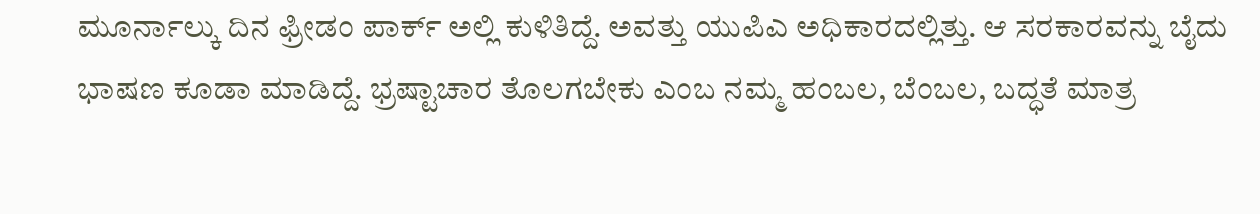ಮೂರ್ನಾಲ್ಕು ದಿನ ಫ್ರೀಡಂ ಪಾರ್ಕ್ ಅಲ್ಲಿ ಕುಳಿತಿದ್ದೆ. ಅವತ್ತು ಯುಪಿಎ ಅಧಿಕಾರದಲ್ಲಿತ್ತು. ಆ ಸರಕಾರವನ್ನು ಬೈದು ಭಾಷಣ ಕೂಡಾ ಮಾಡಿದ್ದೆ. ಭ್ರಷ್ಟಾಚಾರ ತೊಲಗಬೇಕು ಎಂಬ ನಮ್ಮ ಹಂಬಲ, ಬೆಂಬಲ, ಬದ್ಧತೆ ಮಾತ್ರ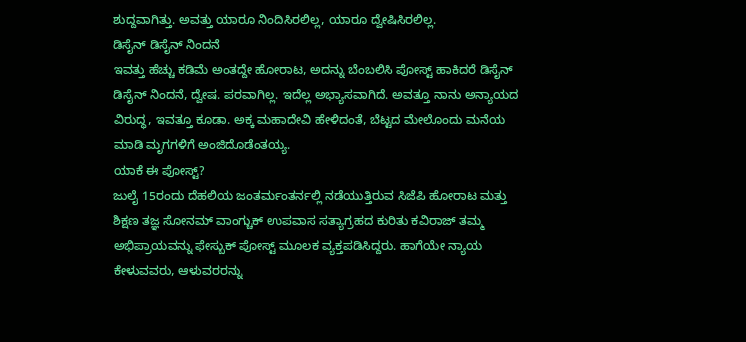ಶುದ್ದವಾಗಿತ್ತು. ಅವತ್ತು ಯಾರೂ ನಿಂದಿಸಿರಲಿಲ್ಲ, ಯಾರೂ ದ್ವೇಷಿಸಿರಲಿಲ್ಲ.
ಡಿಸೈನ್ ಡಿಸೈನ್ ನಿಂದನೆ
ಇವತ್ತು ಹೆಚ್ಚು ಕಡಿಮೆ ಅಂತದ್ದೇ ಹೋರಾಟ, ಅದನ್ನು ಬೆಂಬಲಿಸಿ ಪೋಸ್ಟ್ ಹಾಕಿದರೆ ಡಿಸೈನ್ ಡಿಸೈನ್ ನಿಂದನೆ, ದ್ವೇಷ. ಪರವಾಗಿಲ್ಲ. ಇದೆಲ್ಲ ಅಭ್ಯಾಸವಾಗಿದೆ. ಅವತ್ತೂ ನಾನು ಅನ್ಯಾಯದ ವಿರುದ್ಧ, ಇವತ್ತೂ ಕೂಡಾ. ಅಕ್ಕ ಮಹಾದೇವಿ ಹೇಳಿದಂತೆ, ಬೆಟ್ಟದ ಮೇಲೊಂದು ಮನೆಯ ಮಾಡಿ ಮೃಗಗಳಿಗೆ ಅಂಜಿದೊಡೆಂತಯ್ಯ.
ಯಾಕೆ ಈ ಪೋಸ್ಟ್?
ಜುಲೈ 15ರಂದು ದೆಹಲಿಯ ಜಂತರ್ಮಂತರ್ನಲ್ಲಿ ನಡೆಯುತ್ತಿರುವ ಸಿಜೆಪಿ ಹೋರಾಟ ಮತ್ತು ಶಿಕ್ಷಣ ತಜ್ಞ ಸೋನಮ್ ವಾಂಗ್ಚುಕ್ ಉಪವಾಸ ಸತ್ಯಾಗ್ರಹದ ಕುರಿತು ಕವಿರಾಜ್ ತಮ್ಮ ಅಭಿಪ್ರಾಯವನ್ನು ಫೇಸ್ಬುಕ್ ಪೋಸ್ಟ್ ಮೂಲಕ ವ್ಯಕ್ತಪಡಿಸಿದ್ದರು. ಹಾಗೆಯೇ ನ್ಯಾಯ ಕೇಳುವವರು, ಆಳುವರರನ್ನು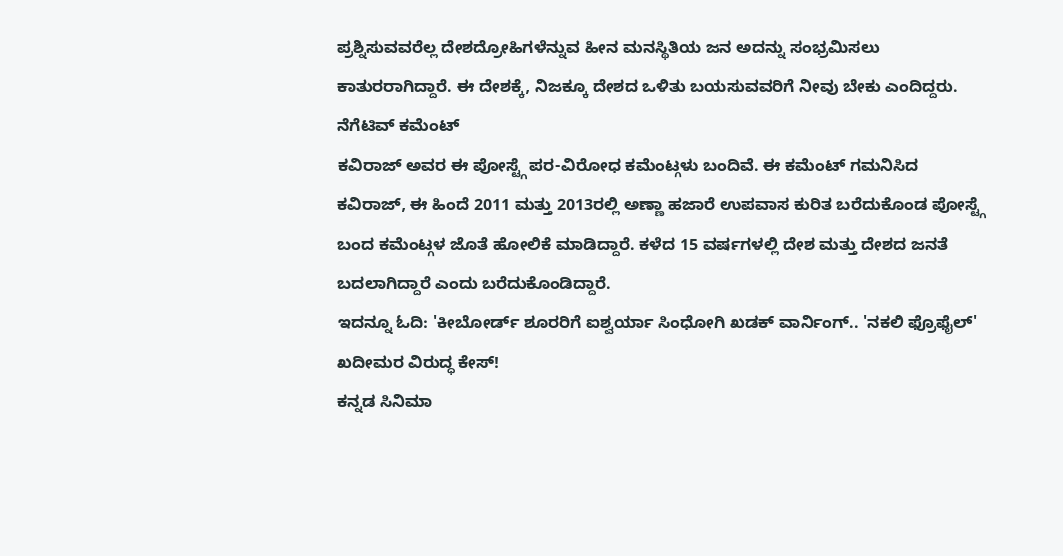ಪ್ರಶ್ನಿಸುವವರೆಲ್ಲ ದೇಶದ್ರೋಹಿಗಳೆನ್ನುವ ಹೀನ ಮನಸ್ಥಿತಿಯ ಜನ ಅದನ್ನು ಸಂಭ್ರಮಿಸಲು ಕಾತುರರಾಗಿದ್ದಾರೆ. ಈ ದೇಶಕ್ಕೆ, ನಿಜಕ್ಕೂ ದೇಶದ ಒಳಿತು ಬಯಸುವವರಿಗೆ ನೀವು ಬೇಕು ಎಂದಿದ್ದರು.
ನೆಗೆಟಿವ್ ಕಮೆಂಟ್
ಕವಿರಾಜ್ ಅವರ ಈ ಪೋಸ್ಟ್ಗೆ ಪರ-ವಿರೋಧ ಕಮೆಂಟ್ಗಳು ಬಂದಿವೆ. ಈ ಕಮೆಂಟ್ ಗಮನಿಸಿದ ಕವಿರಾಜ್, ಈ ಹಿಂದೆ 2011 ಮತ್ತು 2013ರಲ್ಲಿ ಅಣ್ಣಾ ಹಜಾರೆ ಉಪವಾಸ ಕುರಿತ ಬರೆದುಕೊಂಡ ಪೋಸ್ಟ್ಗೆ ಬಂದ ಕಮೆಂಟ್ಗಳ ಜೊತೆ ಹೋಲಿಕೆ ಮಾಡಿದ್ದಾರೆ. ಕಳೆದ 15 ವರ್ಷಗಳಲ್ಲಿ ದೇಶ ಮತ್ತು ದೇಶದ ಜನತೆ ಬದಲಾಗಿದ್ದಾರೆ ಎಂದು ಬರೆದುಕೊಂಡಿದ್ದಾರೆ.
ಇದನ್ನೂ ಓದಿ: 'ಕೀಬೋರ್ಡ್ ಶೂರರಿಗೆ ಐಶ್ವರ್ಯಾ ಸಿಂಧೋಗಿ ಖಡಕ್ ವಾರ್ನಿಂಗ್.. 'ನಕಲಿ ಫ್ರೊಫೈಲ್' ಖದೀಮರ ವಿರುದ್ಧ ಕೇಸ್!
ಕನ್ನಡ ಸಿನಿಮಾ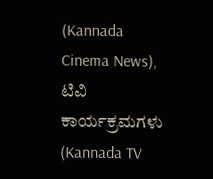(Kannada Cinema News), ಟಿವಿ ಕಾರ್ಯಕ್ರಮಗಳು (Kannada TV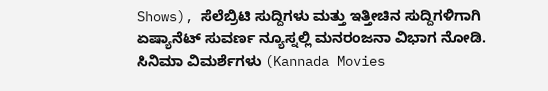Shows), ಸೆಲೆಬ್ರಿಟಿ ಸುದ್ದಿಗಳು ಮತ್ತು ಇತ್ತೀಚಿನ ಸುದ್ದಿಗಳಿಗಾಗಿ ಏಷ್ಯಾನೆಟ್ ಸುವರ್ಣ ನ್ಯೂಸ್ನಲ್ಲಿ ಮನರಂಜನಾ ವಿಭಾಗ ನೋಡಿ. ಸಿನಿಮಾ ವಿಮರ್ಶೆಗಳು (Kannada Movies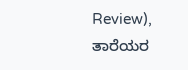Review), ತಾರೆಯರ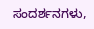ಸಂದರ್ಶನಗಳು,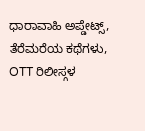ಧಾರಾವಾಹಿ ಅಪ್ಡೇಟ್ಸ್, ತೆರೆಮರೆಯ ಕಥೆಗಳು, OTT ರಿಲೀಸ್ಗಳ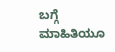ಬಗ್ಗೆ ಮಾಹಿತಿಯೂ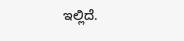ಇಲ್ಲಿದೆ.